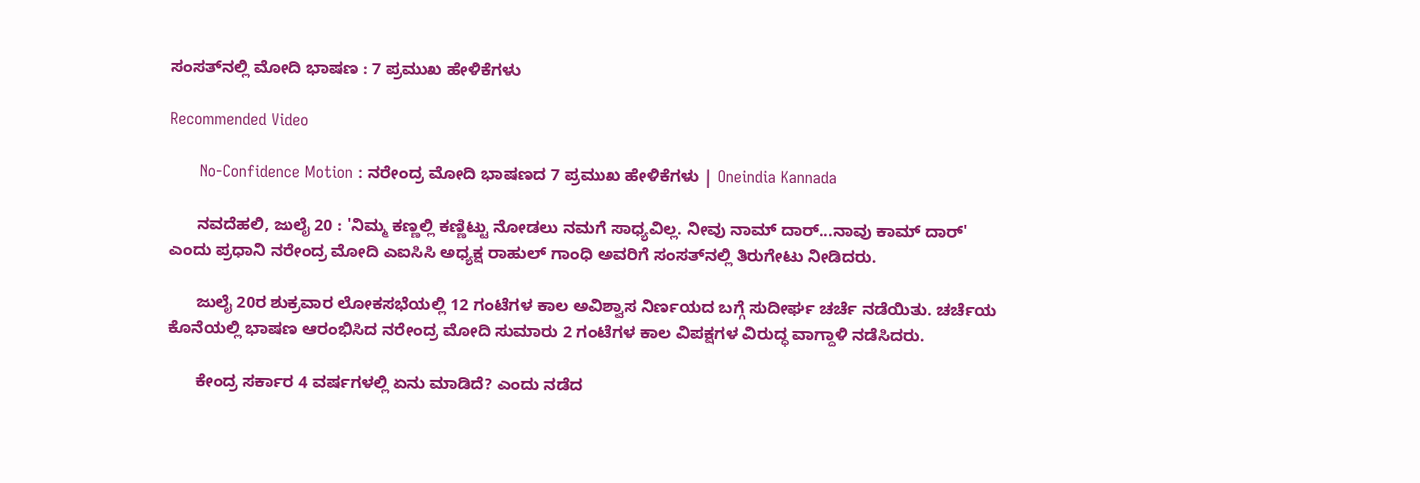ಸಂಸತ್‌ನಲ್ಲಿ ಮೋದಿ ಭಾಷಣ : 7 ಪ್ರಮುಖ ಹೇಳಿಕೆಗಳು

Recommended Video

      No-Confidence Motion : ನರೇಂದ್ರ ಮೋದಿ ಭಾಷಣದ 7 ಪ್ರಮುಖ ಹೇಳಿಕೆಗಳು | Oneindia Kannada

      ನವದೆಹಲಿ, ಜುಲೈ 20 : 'ನಿಮ್ಮ ಕಣ್ಣಲ್ಲಿ ಕಣ್ಣಿಟ್ಟು ನೋಡಲು ನಮಗೆ ಸಾಧ್ಯವಿಲ್ಲ. ನೀವು ನಾಮ್ ದಾರ್...ನಾವು ಕಾಮ್ ದಾರ್' ಎಂದು ಪ್ರಧಾನಿ ನರೇಂದ್ರ ಮೋದಿ ಎಐಸಿಸಿ ಅಧ್ಯಕ್ಷ ರಾಹುಲ್ ಗಾಂಧಿ ಅವರಿಗೆ ಸಂಸತ್‌ನಲ್ಲಿ ತಿರುಗೇಟು ನೀಡಿದರು.

      ಜುಲೈ 20ರ ಶುಕ್ರವಾರ ಲೋಕಸಭೆಯಲ್ಲಿ 12 ಗಂಟೆಗಳ ಕಾಲ ಅವಿಶ್ವಾಸ ನಿರ್ಣಯದ ಬಗ್ಗೆ ಸುದೀರ್ಘ ಚರ್ಚೆ ನಡೆಯಿತು. ಚರ್ಚೆಯ ಕೊನೆಯಲ್ಲಿ ಭಾಷಣ ಆರಂಭಿಸಿದ ನರೇಂದ್ರ ಮೋದಿ ಸುಮಾರು 2 ಗಂಟೆಗಳ ಕಾಲ ವಿಪಕ್ಷಗಳ ವಿರುದ್ಧ ವಾಗ್ದಾಳಿ ನಡೆಸಿದರು.

      ಕೇಂದ್ರ ಸರ್ಕಾರ 4 ವರ್ಷಗಳಲ್ಲಿ ಏನು ಮಾಡಿದೆ? ಎಂದು ನಡೆದ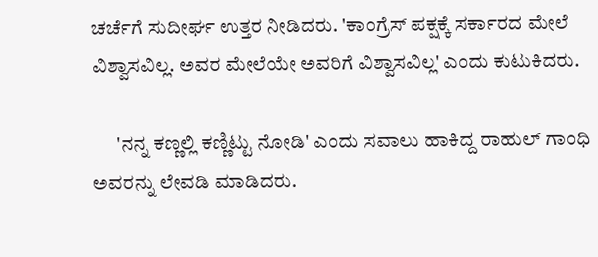ಚರ್ಚೆಗೆ ಸುದೀರ್ಘ ಉತ್ತರ ನೀಡಿದರು. 'ಕಾಂಗ್ರೆಸ್ ಪಕ್ಷಕ್ಕೆ ಸರ್ಕಾರದ ಮೇಲೆ ವಿಶ್ವಾಸವಿಲ್ಲ. ಅವರ ಮೇಲೆಯೇ ಅವರಿಗೆ ವಿಶ್ವಾಸವಿಲ್ಲ' ಎಂದು ಕುಟುಕಿದರು.

      'ನನ್ನ ಕಣ್ಣಲ್ಲಿ ಕಣ್ಣಿಟ್ಟು ನೋಡಿ' ಎಂದು ಸವಾಲು ಹಾಕಿದ್ದ ರಾಹುಲ್ ಗಾಂಧಿ ಅವರನ್ನು ಲೇವಡಿ ಮಾಡಿದರು.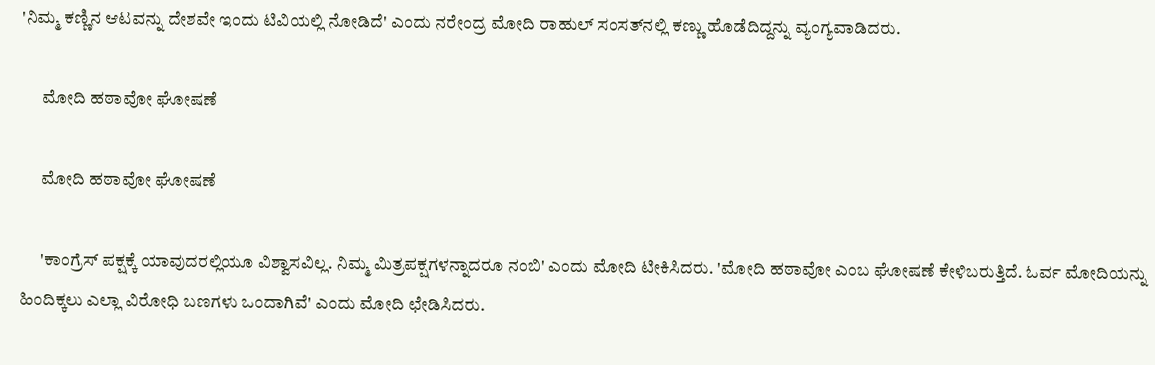'ನಿಮ್ಮ ಕಣ್ಣಿನ ಆಟವನ್ನು ದೇಶವೇ ಇಂದು ಟಿವಿಯಲ್ಲಿ ನೋಡಿದೆ' ಎಂದು ನರೇಂದ್ರ ಮೋದಿ ರಾಹುಲ್ ಸಂಸತ್‌ನಲ್ಲಿ ಕಣ್ಣು ಹೊಡೆದಿದ್ದನ್ನು ವ್ಯಂಗ್ಯವಾಡಿದರು.

      ಮೋದಿ ಹಠಾವೋ ಘೋಷಣೆ

      ಮೋದಿ ಹಠಾವೋ ಘೋಷಣೆ

      'ಕಾಂಗ್ರೆಸ್ ಪಕ್ಷಕ್ಕೆ ಯಾವುದರಲ್ಲಿಯೂ ವಿಶ್ವಾಸವಿಲ್ಲ. ನಿಮ್ಮ ಮಿತ್ರಪಕ್ಷಗಳನ್ನಾದರೂ ನಂಬಿ' ಎಂದು ಮೋದಿ ಟೀಕಿಸಿದರು. 'ಮೋದಿ ಹಠಾವೋ ಎಂಬ ಘೋಷಣೆ ಕೇಳಿಬರುತ್ತಿದೆ. ಓರ್ವ ಮೋದಿಯನ್ನು ಹಿಂದಿಕ್ಕಲು ಎಲ್ಲಾ ವಿರೋಧಿ ಬಣಗಳು ಒಂದಾಗಿವೆ' ಎಂದು ಮೋದಿ ಛೇಡಿಸಿದರು.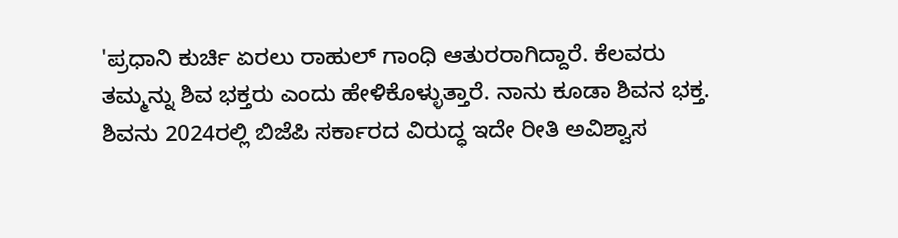'ಪ್ರಧಾನಿ ಕುರ್ಚಿ ಏರಲು ರಾಹುಲ್ ಗಾಂಧಿ ಆತುರರಾಗಿದ್ದಾರೆ. ಕೆಲವರು ತಮ್ಮನ್ನು ಶಿವ ಭಕ್ತರು ಎಂದು ಹೇಳಿಕೊಳ್ಳುತ್ತಾರೆ. ನಾನು ಕೂಡಾ ಶಿವನ ಭಕ್ತ. ಶಿವನು 2024ರಲ್ಲಿ ಬಿಜೆಪಿ ಸರ್ಕಾರದ ವಿರುದ್ಧ ಇದೇ ರೀತಿ ಅವಿಶ್ವಾಸ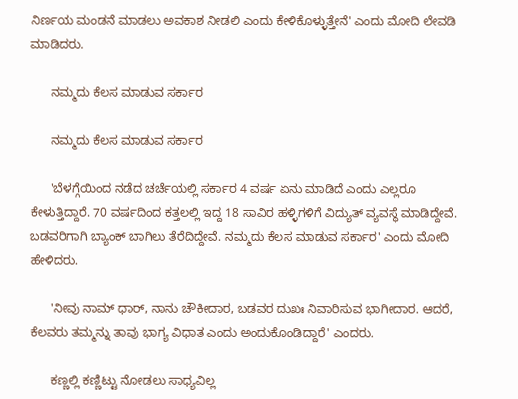ನಿರ್ಣಯ ಮಂಡನೆ ಮಾಡಲು ಅವಕಾಶ ನೀಡಲಿ ಎಂದು ಕೇಳಿಕೊಳ್ಳುತ್ತೇನೆ' ಎಂದು ಮೋದಿ ಲೇವಡಿ ಮಾಡಿದರು.

      ನಮ್ಮದು ಕೆಲಸ ಮಾಡುವ ಸರ್ಕಾರ

      ನಮ್ಮದು ಕೆಲಸ ಮಾಡುವ ಸರ್ಕಾರ

      'ಬೆಳಗ್ಗೆಯಿಂದ ನಡೆದ ಚರ್ಚೆಯಲ್ಲಿ ಸರ್ಕಾರ 4 ವರ್ಷ ಏನು ಮಾಡಿದೆ ಎಂದು ಎಲ್ಲರೂ ಕೇಳುತ್ತಿದ್ದಾರೆ. 70 ವರ್ಷದಿಂದ ಕತ್ತಲಲ್ಲಿ ಇದ್ದ 18 ಸಾವಿರ ಹಳ್ಳಿಗಳಿಗೆ ವಿದ್ಯುತ್ ವ್ಯವಸ್ಥೆ ಮಾಡಿದ್ದೇವೆ. ಬಡವರಿಗಾಗಿ ಬ್ಯಾಂಕ್ ಬಾಗಿಲು ತೆರೆದಿದ್ದೇವೆ. ನಮ್ಮದು ಕೆಲಸ ಮಾಡುವ ಸರ್ಕಾರ' ಎಂದು ಮೋದಿ ಹೇಳಿದರು.

      'ನೀವು ನಾಮ್‌ ಧಾರ್, ನಾನು ಚೌಕೀದಾರ, ಬಡವರ ದುಖಃ ನಿವಾರಿಸುವ ಭಾಗೀದಾರ. ಆದರೆ, ಕೆಲವರು ತಮ್ಮನ್ನು ತಾವು ಭಾಗ್ಯ ವಿಧಾತ ಎಂದು ಅಂದುಕೊಂಡಿದ್ದಾರೆ' ಎಂದರು.

      ಕಣ್ಣಲ್ಲಿ ಕಣ್ಣಿಟ್ಟು ನೋಡಲು ಸಾಧ್ಯವಿಲ್ಲ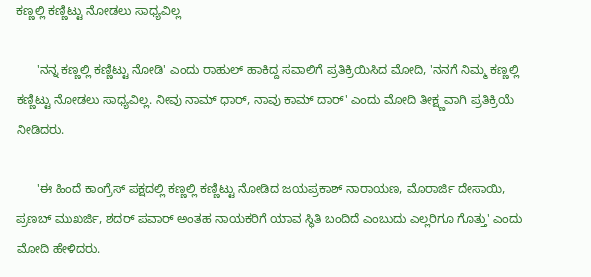ಕಣ್ಣಲ್ಲಿ ಕಣ್ಣಿಟ್ಟು ನೋಡಲು ಸಾಧ್ಯವಿಲ್ಲ

      'ನನ್ನ ಕಣ್ಣಲ್ಲಿ ಕಣ್ಣಿಟ್ಟು ನೋಡಿ' ಎಂದು ರಾಹುಲ್ ಹಾಕಿದ್ದ ಸವಾಲಿಗೆ ಪ್ರತಿಕ್ರಿಯಿಸಿದ ಮೋದಿ, 'ನನಗೆ ನಿಮ್ಮ ಕಣ್ಣಲ್ಲಿ ಕಣ್ಣಿಟ್ಟು ನೋಡಲು ಸಾಧ್ಯವಿಲ್ಲ. ನೀವು ನಾಮ್ ಧಾರ್, ನಾವು ಕಾಮ್ ದಾರ್' ಎಂದು ಮೋದಿ ತೀಕ್ಷ್ಣವಾಗಿ ಪ್ರತಿಕ್ರಿಯೆ ನೀಡಿದರು.

      'ಈ ಹಿಂದೆ ಕಾಂಗ್ರೆಸ್ ಪಕ್ಷದಲ್ಲಿ ಕಣ್ಣಲ್ಲಿ ಕಣ್ಣಿಟ್ಟು ನೋಡಿದ ಜಯಪ್ರಕಾಶ್ ನಾರಾಯಣ, ಮೊರಾರ್ಜಿ ದೇಸಾಯಿ, ಪ್ರಣಬ್ ಮುಖರ್ಜಿ, ಶದರ್ ಪವಾರ್ ಅಂತಹ ನಾಯಕರಿಗೆ ಯಾವ ಸ್ಥಿತಿ ಬಂದಿದೆ ಎಂಬುದು ಎಲ್ಲರಿಗೂ ಗೊತ್ತು' ಎಂದು ಮೋದಿ ಹೇಳಿದರು.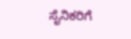ಸೈನಿಕರಿಗೆ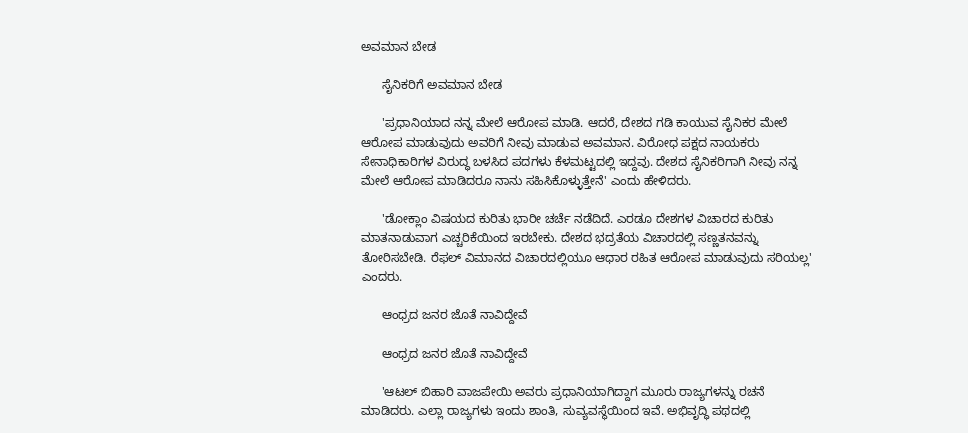ಅವಮಾನ ಬೇಡ

      ಸೈನಿಕರಿಗೆ ಅವಮಾನ ಬೇಡ

      'ಪ್ರಧಾನಿಯಾದ ನನ್ನ ಮೇಲೆ ಆರೋಪ ಮಾಡಿ. ಆದರೆ, ದೇಶದ ಗಡಿ ಕಾಯುವ ಸೈನಿಕರ ಮೇಲೆ ಆರೋಪ ಮಾಡುವುದು ಅವರಿಗೆ ನೀವು ಮಾಡುವ ಅವಮಾನ. ವಿರೋಧ ಪಕ್ಷದ ನಾಯಕರು ಸೇನಾಧಿಕಾರಿಗಳ ವಿರುದ್ಧ ಬಳಸಿದ ಪದಗಳು ಕೆಳಮಟ್ಟದಲ್ಲಿ ಇದ್ದವು. ದೇಶದ ಸೈನಿಕರಿಗಾಗಿ ನೀವು ನನ್ನ ಮೇಲೆ ಆರೋಪ ಮಾಡಿದರೂ ನಾನು ಸಹಿಸಿಕೊಳ್ಳುತ್ತೇನೆ' ಎಂದು ಹೇಳಿದರು.

      'ಡೋಕ್ಲಾಂ ವಿಷಯದ ಕುರಿತು ಭಾರೀ ಚರ್ಚೆ ನಡೆದಿದೆ. ಎರಡೂ ದೇಶಗಳ ವಿಚಾರದ ಕುರಿತು ಮಾತನಾಡುವಾಗ ಎಚ್ಚರಿಕೆಯಿಂದ ಇರಬೇಕು. ದೇಶದ ಭದ್ರತೆಯ ವಿಚಾರದಲ್ಲಿ ಸಣ್ಣತನವನ್ನು ತೋರಿಸಬೇಡಿ. ರೆಫಲ್ ವಿಮಾನದ ವಿಚಾರದಲ್ಲಿಯೂ ಆಧಾರ ರಹಿತ ಆರೋಪ ಮಾಡುವುದು ಸರಿಯಲ್ಲ' ಎಂದರು.

      ಆಂಧ್ರದ ಜನರ ಜೊತೆ ನಾವಿದ್ದೇವೆ

      ಆಂಧ್ರದ ಜನರ ಜೊತೆ ನಾವಿದ್ದೇವೆ

      'ಆಟಲ್ ಬಿಹಾರಿ ವಾಜಪೇಯಿ ಅವರು ಪ್ರಧಾನಿಯಾಗಿದ್ದಾಗ ಮೂರು ರಾಜ್ಯಗಳನ್ನು ರಚನೆ ಮಾಡಿದರು. ಎಲ್ಲಾ ರಾಜ್ಯಗಳು ಇಂದು ಶಾಂತಿ, ಸುವ್ಯವಸ್ಥೆಯಿಂದ ಇವೆ. ಅಭಿವೃದ್ಧಿ ಪಥದಲ್ಲಿ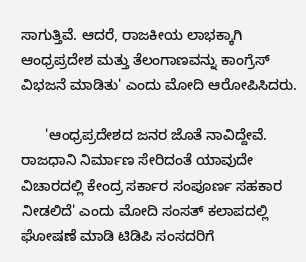ಸಾಗುತ್ತಿವೆ. ಆದರೆ, ರಾಜಕೀಯ ಲಾಭಕ್ಕಾಗಿ ಆಂಧ್ರಪ್ರದೇಶ ಮತ್ತು ತೆಲಂಗಾಣವನ್ನು ಕಾಂಗ್ರೆಸ್ ವಿಭಜನೆ ಮಾಡಿತು' ಎಂದು ಮೋದಿ ಆರೋಪಿಸಿದರು.

      'ಆಂಧ್ರಪ್ರದೇಶದ ಜನರ ಜೊತೆ ನಾವಿದ್ದೇವೆ. ರಾಜಧಾನಿ ನಿರ್ಮಾಣ ಸೇರಿದಂತೆ ಯಾವುದೇ ವಿಚಾರದಲ್ಲಿ ಕೇಂದ್ರ ಸರ್ಕಾರ ಸಂಪೂರ್ಣ ಸಹಕಾರ ನೀಡಲಿದೆ' ಎಂದು ಮೋದಿ ಸಂಸತ್‌ ಕಲಾಪದಲ್ಲಿ ಘೋಷಣೆ ಮಾಡಿ ಟಿಡಿಪಿ ಸಂಸದರಿಗೆ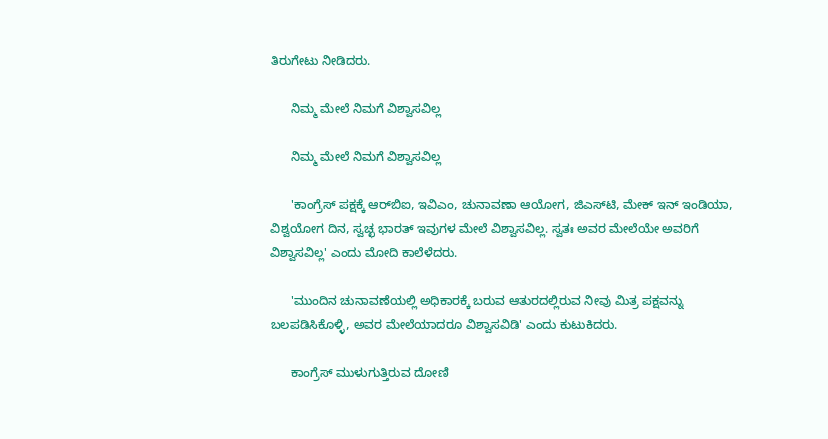ತಿರುಗೇಟು ನೀಡಿದರು.

      ನಿಮ್ಮ ಮೇಲೆ ನಿಮಗೆ ವಿಶ್ವಾಸವಿಲ್ಲ

      ನಿಮ್ಮ ಮೇಲೆ ನಿಮಗೆ ವಿಶ್ವಾಸವಿಲ್ಲ

      'ಕಾಂಗ್ರೆಸ್ ಪಕ್ಷಕ್ಕೆ ಆರ್‌ಬಿಐ, ಇವಿಎಂ, ಚುನಾವಣಾ ಆಯೋಗ, ಜಿಎಸ್‌ಟಿ, ಮೇಕ್‌ ಇನ್ ಇಂಡಿಯಾ, ವಿಶ್ವಯೋಗ ದಿನ, ಸ್ವಚ್ಛ ಭಾರತ್ ಇವುಗಳ ಮೇಲೆ ವಿಶ್ವಾಸವಿಲ್ಲ. ಸ್ವತಃ ಅವರ ಮೇಲೆಯೇ ಅವರಿಗೆ ವಿಶ್ವಾಸವಿಲ್ಲ' ಎಂದು ಮೋದಿ ಕಾಲೆಳೆದರು.

      'ಮುಂದಿನ ಚುನಾವಣೆಯಲ್ಲಿ ಅಧಿಕಾರಕ್ಕೆ ಬರುವ ಆತುರದಲ್ಲಿರುವ ನೀವು ಮಿತ್ರ ಪಕ್ಷವನ್ನು ಬಲಪಡಿಸಿಕೊಳ್ಳಿ, ಅವರ ಮೇಲೆಯಾದರೂ ವಿಶ್ವಾಸವಿಡಿ' ಎಂದು ಕುಟುಕಿದರು.

      ಕಾಂಗ್ರೆಸ್ ಮುಳುಗುತ್ತಿರುವ ದೋಣಿ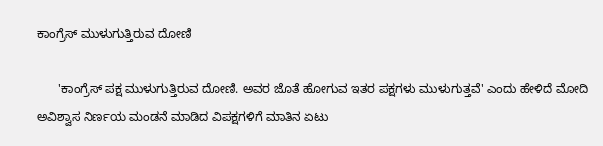ಕಾಂಗ್ರೆಸ್ ಮುಳುಗುತ್ತಿರುವ ದೋಣಿ

      'ಕಾಂಗ್ರೆಸ್ ಪಕ್ಷ ಮುಳುಗುತ್ತಿರುವ ದೋಣಿ. ಅವರ ಜೊತೆ ಹೋಗುವ ಇತರ ಪಕ್ಷಗಳು ಮುಳುಗುತ್ತವೆ' ಎಂದು ಹೇಳಿದೆ ಮೋದಿ ಅವಿಶ್ವಾಸ ನಿರ್ಣಯ ಮಂಡನೆ ಮಾಡಿದ ವಿಪಕ್ಷಗಳಿಗೆ ಮಾತಿನ ಏಟು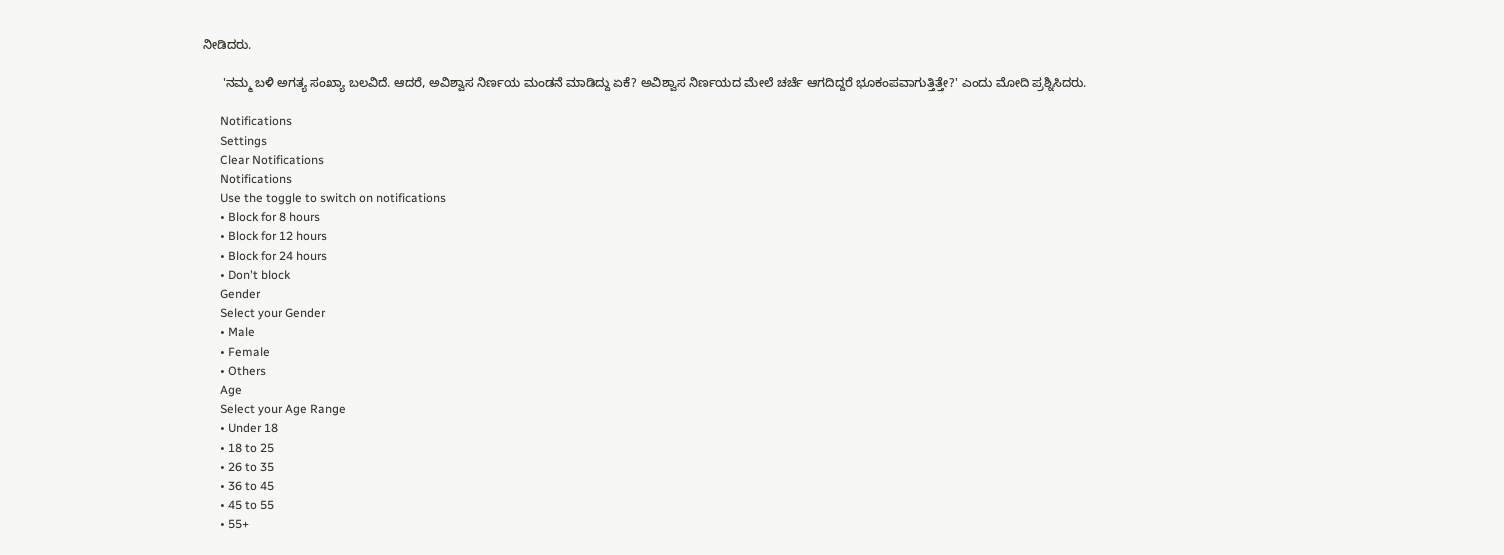ನೀಡಿದರು.

      'ನಮ್ಮ ಬಳಿ ಅಗತ್ಯ ಸಂಖ್ಯಾ ಬಲವಿದೆ. ಆದರೆ, ಅವಿಶ್ವಾಸ ನಿರ್ಣಯ ಮಂಡನೆ ಮಾಡಿದ್ದು ಏಕೆ? ಅವಿಶ್ವಾಸ ನಿರ್ಣಯದ ಮೇಲೆ ಚರ್ಚೆ ಆಗದಿದ್ದರೆ ಭೂಕಂಪವಾಗುತ್ತಿತ್ತೇ?' ಎಂದು ಮೋದಿ ಪ್ರಶ್ನಿಸಿದರು.

      Notifications
      Settings
      Clear Notifications
      Notifications
      Use the toggle to switch on notifications
      • Block for 8 hours
      • Block for 12 hours
      • Block for 24 hours
      • Don't block
      Gender
      Select your Gender
      • Male
      • Female
      • Others
      Age
      Select your Age Range
      • Under 18
      • 18 to 25
      • 26 to 35
      • 36 to 45
      • 45 to 55
      • 55+